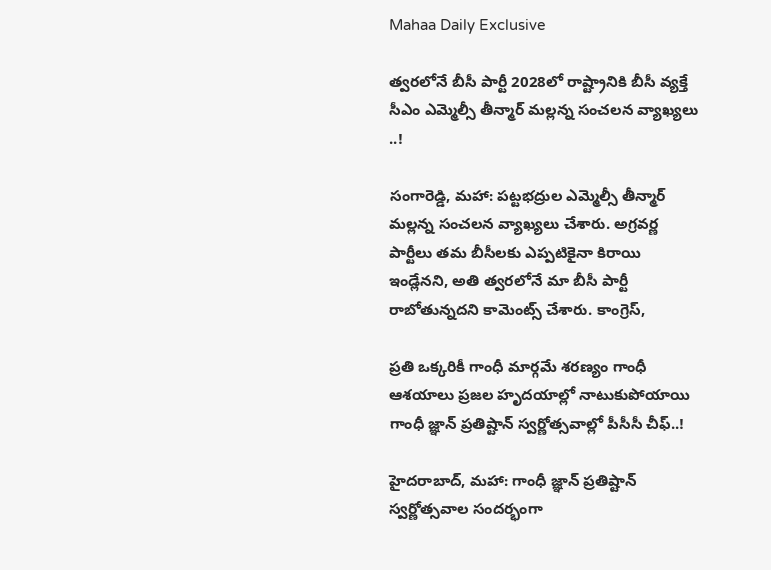Mahaa Daily Exclusive

త్వరలోనే బీసీ పార్టీ 2028లో రాష్ట్రానికి బీసీ వ్యక్తే సీఎం ఎమ్మెల్సీ తీన్మార్ మల్లన్న సంచలన వ్యాఖ్యలు ..!

సంగారెడ్డి, మహా: పట్టభద్రుల ఎమ్మెల్సీ తీన్మార్ మల్లన్న సంచలన వ్యాఖ్యలు చేశారు. అగ్రవర్ణ పార్టీలు తమ బీసీలకు ఎప్పటికైనా కిరాయి ఇండ్లేనని, అతి త్వరలోనే మా బీసీ పార్టీ రాబోతున్నదని కామెంట్స్ చేశారు. కాంగ్రెస్,

ప్రతి ఒక్కరికీ గాంధీ మార్గమే శరణ్యం గాంధీ ఆశయాలు ప్రజల హృదయాల్లో నాటుకుపోయాయి గాంధీ జ్ఞాన్ ప్రతిష్టాన్ స్వర్ణోత్సవాల్లో పీసీసీ చీఫ్..!

హైదరాబాద్, మహా: గాంధీ జ్ఞాన్ ప్రతిష్టాన్ స్వర్ణోత్సవాల సందర్భంగా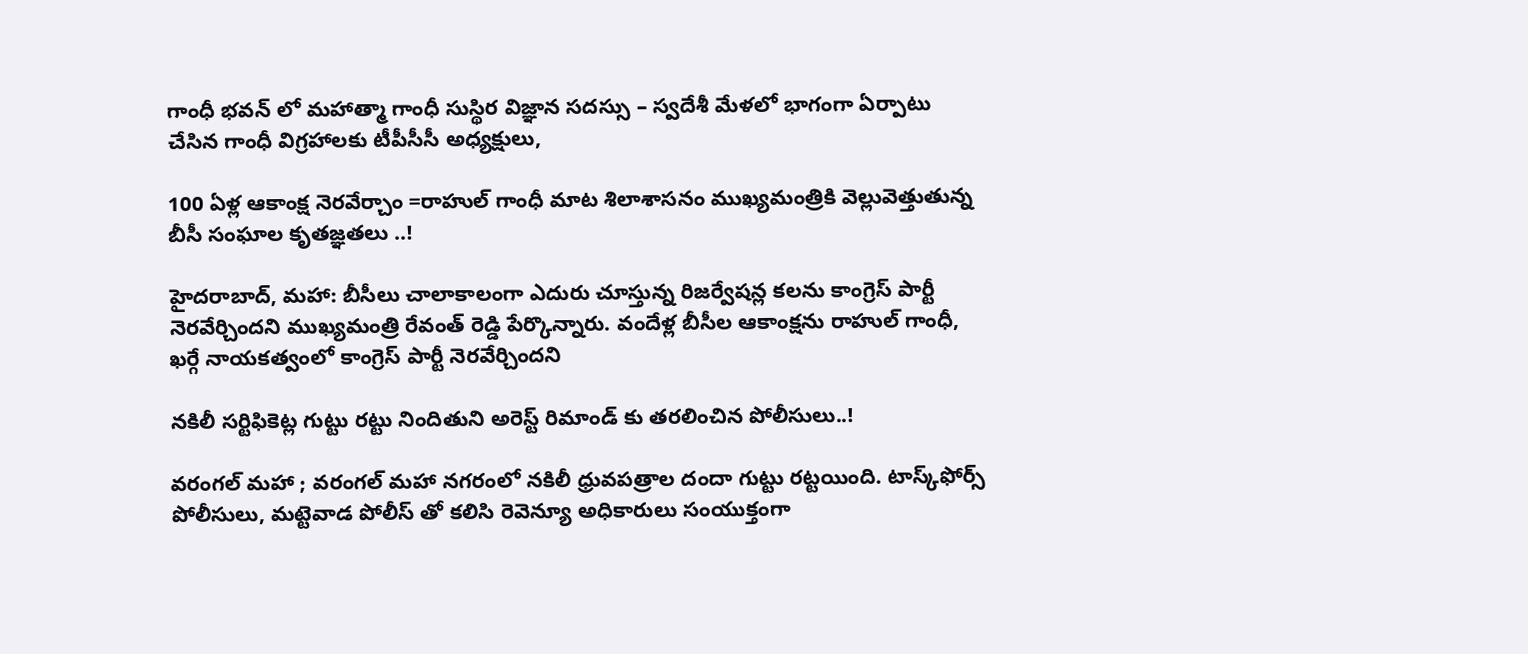గాంధీ భవన్ లో మహాత్మా గాంధీ సుస్థిర విజ్ఞాన సదస్సు – స్వదేశీ మేళలో భాగంగా ఏర్పాటు చేసిన గాంధీ విగ్రహాలకు టీపీసీసీ అధ్యక్షులు,

100 ఏళ్ల ఆకాంక్ష నెరవేర్చాం =రాహుల్ గాంధీ మాట శిలాశాసనం ముఖ్యమంత్రికి వెల్లువెత్తుతున్న బీసీ సంఘాల కృతజ్ఞతలు ..!

హైదరాబాద్, మహా: బీసీలు చాలాకాలంగా ఎదురు చూస్తున్న రిజర్వేషన్ల కలను కాంగ్రెస్ పార్టీ నెరవేర్చిందని ముఖ్యమంత్రి రేవంత్ రెడ్డి పేర్కొన్నారు. వందేళ్ల బీసీల ఆకాంక్షను రాహుల్ గాంధీ, ఖర్గే నాయకత్వంలో కాంగ్రెస్ పార్టీ నెరవేర్చిందని

నకిలీ సర్టిఫికెట్ల గుట్టు రట్టు నిందితుని అరెస్ట్ రిమాండ్ కు తరలించిన పోలీసులు..!

వరంగల్ మహా ; వరంగల్ మహా నగరంలో నకిలీ ధ్రువపత్రాల దందా గుట్టు రట్టయింది. టాస్క్‌ఫోర్స్ పోలీసులు, మట్టెవాడ పోలీస్ తో కలిసి రెవెన్యూ అధికారులు సంయుక్తంగా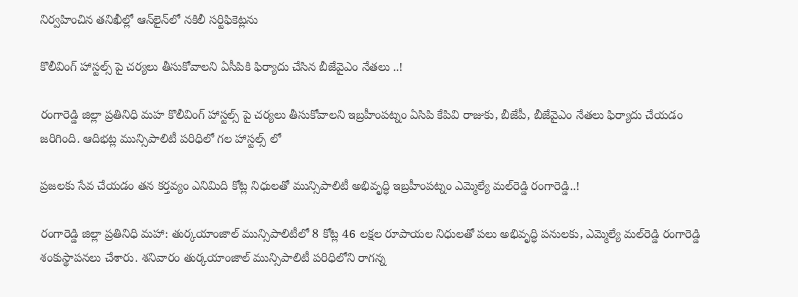నిర్వహించిన తనిఖీల్లో ఆన్‌లైన్‌లో నకిలీ సర్టిఫికెట్లను

కొలీవింగ్ హాస్టల్స్ పై చర్యలు తీసుకోవాలని ఏసీపికి ఫిర్యాదు చేసిన బీజేవైఎం నేతలు ..!

రంగారెడ్డి జిల్లా ప్రతినిధి మహ కొలీవింగ్ హాస్టల్స్ పై చర్యలు తీసుకోవాలని ఇబ్రహీంపట్నం ఏసిపి కేపివి రాజుకు, బీజేపీ, బీజేవైఎం నేతలు ఫిర్యాదు చేయడం జరిగింది. ఆదిభట్ల మున్సిపాలిటీ పరిధిలో గల హాస్టల్స్ లో

ప్రజలకు సేవ చేయడం తన కర్తవ్యం ఎనిమిది కోట్ల నిధులతో మున్సిపాలిటీ అభివృద్ధి ఇబ్రహీంపట్నం ఎమ్మెల్యే మల్‌రెడ్డి రంగారెడ్డి..!

రంగారెడ్డి జిల్లా ప్రతినిధి మహా: తుర్కయాంజాల్ మున్సిపాలిటీలో 8 కోట్ల 46 లక్షల రూపాయల నిధులతో పలు అభివృద్ధి పనులకు, ఎమ్మెల్యే మల్‌రెడ్డి రంగారెడ్డి శంకుస్థాపనలు చేశారు. శనివారం తుర్కయాంజాల్ మున్సిపాలిటీ పరిధిలోని రాగన్న